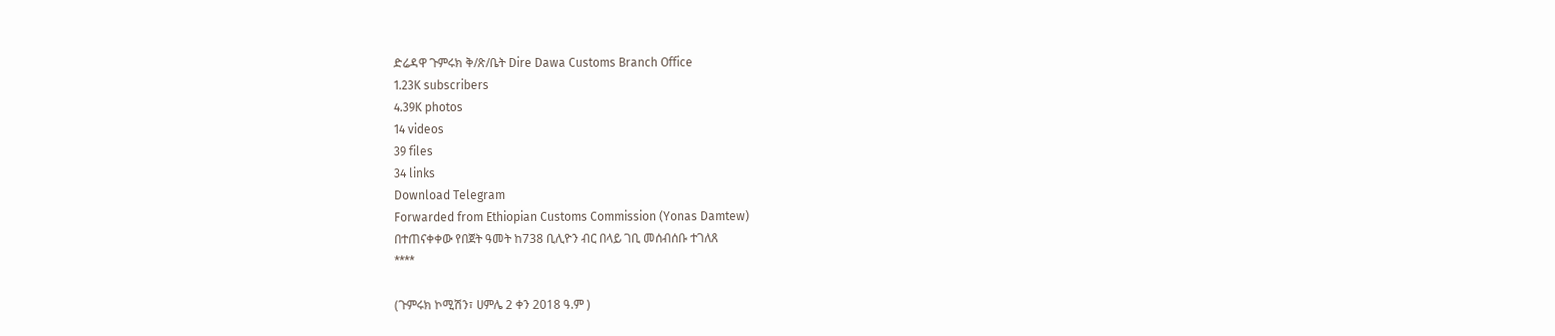ድሬዳዋ ጉምሩክ ቅ/ጽ/ቤት Dire Dawa Customs Branch Office
1.23K subscribers
4.39K photos
14 videos
39 files
34 links
Download Telegram
Forwarded from Ethiopian Customs Commission (Yonas Damtew)
በተጠናቀቀው የበጀት ዓመት ከ738 ቢሊዮን ብር በላይ ገቢ መሰብሰቡ ተገለጸ
****

(ጉምሩክ ኮሚሽን፣ ሀምሌ 2 ቀን 2018 ዓ.ም )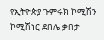የኢትዮጵያ ጉምሩክ ኮሚሽን ኮሚሽነር ደበሌ ቃበታ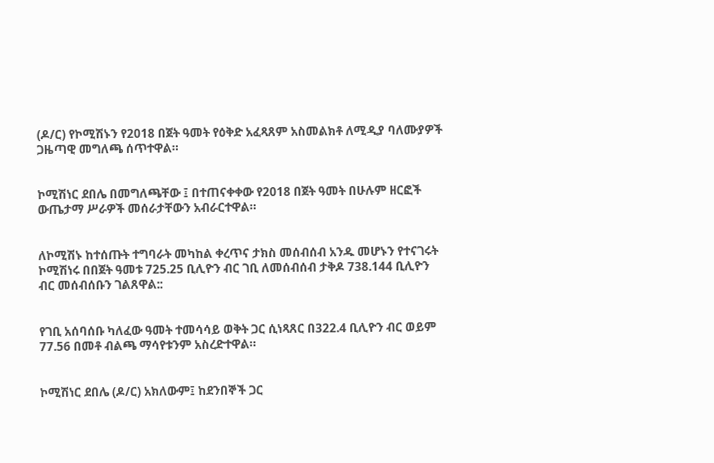(ዶ/ር) የኮሚሽኑን የ2018 በጀት ዓመት የዕቅድ አፈጻጸም አስመልክቶ ለሚዲያ ባለሙያዎች ጋዜጣዊ መግለጫ ሰጥተዋል።


ኮሚሽነር ደበሌ በመግለጫቸው ፤ በተጠናቀቀው የ2018 በጀት ዓመት በሁሉም ዘርፎች ውጤታማ ሥራዎች መሰራታቸውን አብራርተዋል።


ለኮሚሽኑ ከተሰጡት ተግባራት መካከል ቀረጥና ታክስ መሰብሰብ አንዱ መሆኑን የተናገሩት ኮሚሽነሩ በበጀት ዓመቱ 725.25 ቢሊዮን ብር ገቢ ለመሰብሰብ ታቅዶ 738.144 ቢሊዮን ብር መሰብሰቡን ገልጸዋል::


የገቢ አሰባሰቡ ካለፈው ዓመት ተመሳሳይ ወቅት ጋር ሲነጻጸር በ322.4 ቢሊዮን ብር ወይም 77.56 በመቶ ብልጫ ማሳየቱንም አስረድተዋል።


ኮሚሽነር ደበሌ (ዶ/ር) አክለውም፤ ከደንበኞች ጋር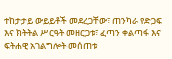ተከታታይ ውይይቶች መደረጋቸው፣ ጠንካራ የድጋፍ እና ክትትል ሥርዓት መዘርጋቱ፣ ፈጣን ቀልጣፋ እና ፍትሐዊ አገልግሎት መሰጠቱ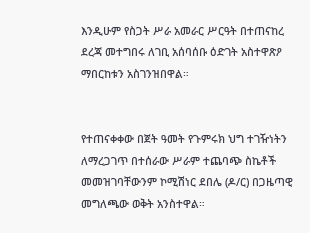እንዲሁም የስጋት ሥራ አመራር ሥርዓት በተጠናከረ ደረጃ መተግበሩ ለገቢ አሰባሰቡ ዕድገት አስተዋጽዖ ማበርከቱን አስገንዝበዋል።


የተጠናቀቀው በጀት ዓመት የጉምሩክ ህግ ተገዥነትን ለማረጋገጥ በተሰራው ሥራም ተጨባጭ ስኬቶች መመዝገባቸውንም ኮሚሽነር ደበሌ (ዶ/ር) በጋዜጣዊ መግለጫው ወቅት አንስተዋል።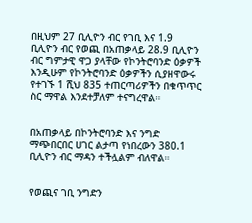በዚህም 27 ቢሊዮን ብር የገቢ እና 1.9 ቢሊዮን ብር የወጪ በአጠቃላይ 28.9 ቢሊዮን ብር ግምታዊ ዋጋ ያላቸው የኮንትሮባንድ ዕቃዎች እንዲሁም የኮንትሮባንድ ዕቃዎችን ሲያዘዋውሩ የተገኙ 1 ሺህ 835 ተጠርጣሪዎችን በቁጥጥር ስር ማዋል እንደተቻለም ተናግረዋል።


በአጠቃላይ በኮንትሮባንድ እና ንግድ ማጭበርበር ሀገር ልታጣ የነበረውን 380.1 ቢሊዮን ብር ማዳን ተችሏልም ብለዋል።


የወጪና ገቢ ንግድን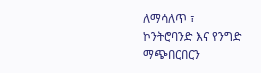ለማሳለጥ ፣ ኮንትሮባንድ እና የንግድ ማጭበርበርን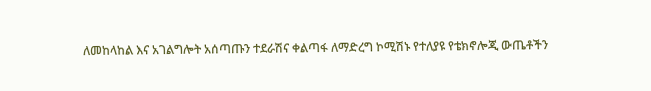ለመከላከል እና አገልግሎት አሰጣጡን ተደራሽና ቀልጣፋ ለማድረግ ኮሚሽኑ የተለያዩ የቴክኖሎጂ ውጤቶችን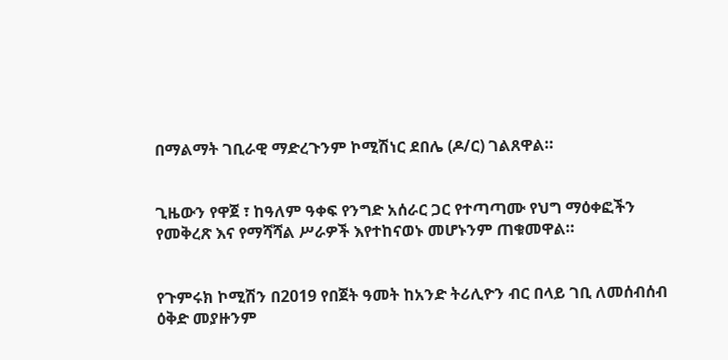በማልማት ገቢራዊ ማድረጉንም ኮሚሽነር ደበሌ (ዶ/ር) ገልጸዋል።


ጊዜውን የዋጀ ፣ ከዓለም ዓቀፍ የንግድ አሰራር ጋር የተጣጣሙ የህግ ማዕቀፎችን የመቅረጽ እና የማሻሻል ሥራዎች እየተከናወኑ መሆኑንም ጠቁመዋል።


የጉምሩክ ኮሚሽን በ2019 የበጀት ዓመት ከአንድ ትሪሊዮን ብር በላይ ገቢ ለመሰብሰብ ዕቅድ መያዙንም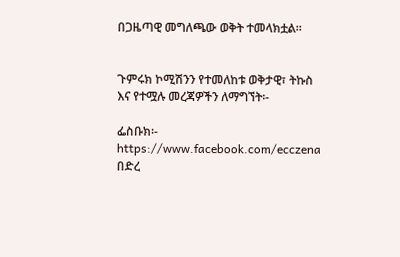በጋዜጣዊ መግለጫው ወቅት ተመላክቷል።


ጉምሩክ ኮሚሽንን የተመለከቱ ወቅታዊ፣ ትኩስ እና የተሟሉ መረጃዎችን ለማግኘት፡-

ፌስቡክ፡- https://www.facebook.com/ecczena
በድረ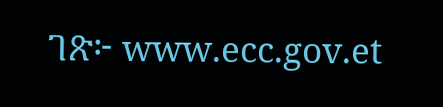ገጽ፦ www.ecc.gov.et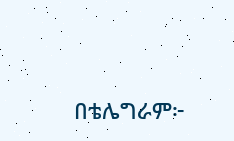በቴሌግራም፦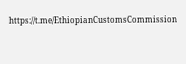https://t.me/EthiopianCustomsCommission